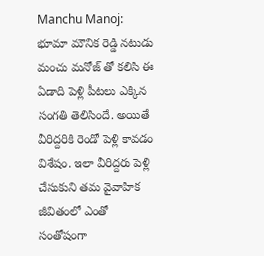Manchu Manoj: భూమా మౌనిక రెడ్డి నటుడు మంచు మనోజ్ తో కలిసి ఈ ఏడాది పెళ్లి పీటలు ఎక్కిన సంగతి తెలిసిందే. అయితే వీరిద్దరికి రెండో పెళ్లి కావడం విశేషం. ఇలా వీరిద్దరు పెళ్లి చేసుకుని తమ వైవాహిక జీవితంలో ఎంతో సంతోషంగా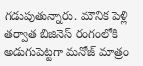గడుపుతున్నారు. మౌనిక పెళ్లి తర్వాత బిజినెస్ రంగంలోకి అడుగుపెట్టగా మనోజ్ మాత్రం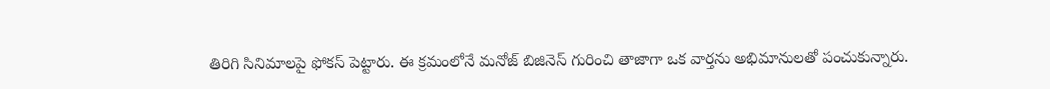తిరిగి సినిమాలపై ఫోకస్ పెట్టారు. ఈ క్రమంలోనే మనోజ్ బిజినెస్ గురించి తాజాగా ఒక వార్తను అభిమానులతో పంచుకున్నారు.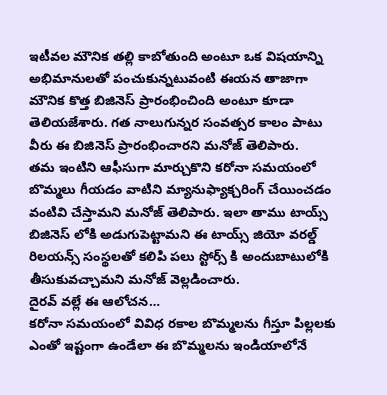ఇటీవల మౌనిక తల్లి కాబోతుంది అంటూ ఒక విషయాన్ని అభిమానులతో పంచుకున్నటువంటి ఈయన తాజాగా మౌనిక కొత్త బిజినెస్ ప్రారంభించింది అంటూ కూడా తెలియజేశారు. గత నాలుగున్నర సంవత్సర కాలం పాటు వీరు ఈ బిజినెస్ ప్రారంభించారని మనోజ్ తెలిపారు.
తమ ఇంటిని ఆఫీసుగా మార్చుకొని కరోనా సమయంలో బొమ్మలు గీయడం వాటిని మ్యానుఫ్యాక్చరింగ్ చేయించడం వంటివి చేస్తామని మనోజ్ తెలిపారు. ఇలా తాము టాయ్స్ బిజినెస్ లోకి అడుగుపెట్టామని ఈ టాయ్స్ జియో వరల్డ్ రిలయన్స్ సంస్థలతో కలిపి పలు స్టోర్స్ కి అందుబాటులోకి తీసుకువచ్చామని మనోజ్ వెల్లడించారు.
దైరవ్ వల్లే ఈ ఆలోచన…
కరోనా సమయంలో వివిధ రకాల బొమ్మలను గీస్తూ పిల్లలకు ఎంతో ఇష్టంగా ఉండేలా ఈ బొమ్మలను ఇండియాలోనే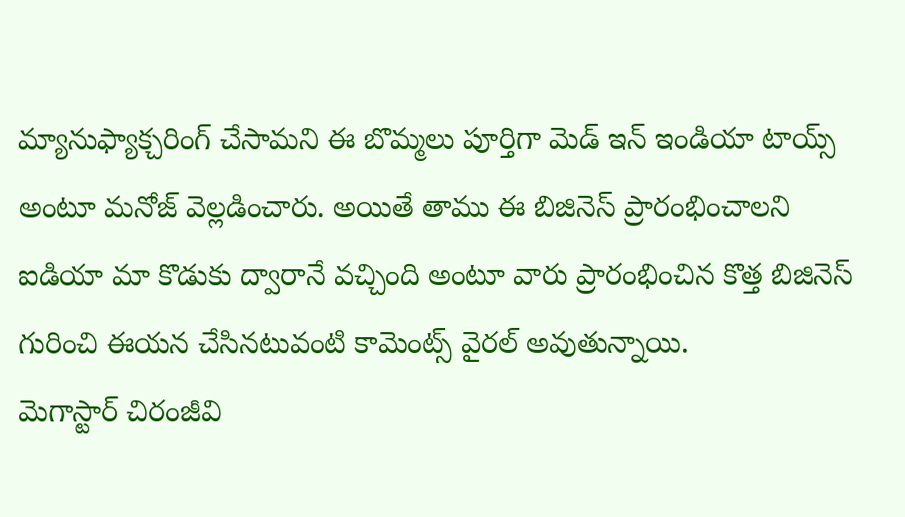మ్యానుఫ్యాక్చరింగ్ చేసామని ఈ బొమ్మలు పూర్తిగా మెడ్ ఇన్ ఇండియా టాయ్స్ అంటూ మనోజ్ వెల్లడించారు. అయితే తాము ఈ బిజినెస్ ప్రారంభించాలని ఐడియా మా కొడుకు ద్వారానే వచ్చింది అంటూ వారు ప్రారంభించిన కొత్త బిజినెస్ గురించి ఈయన చేసినటువంటి కామెంట్స్ వైరల్ అవుతున్నాయి.
మెగాస్టార్ చిరంజీవి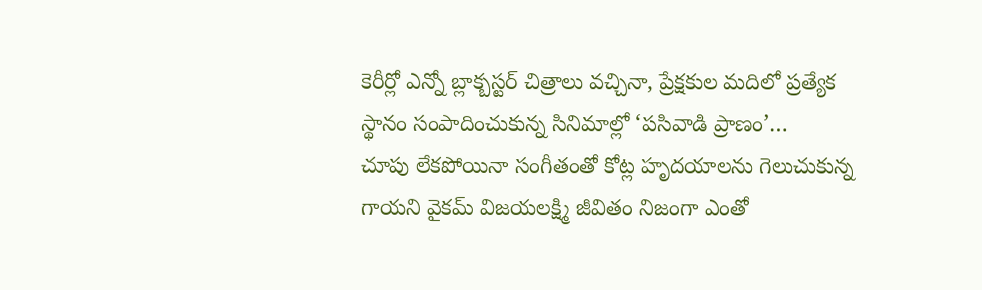కెరీర్లో ఎన్నో బ్లాక్బస్టర్ చిత్రాలు వచ్చినా, ప్రేక్షకుల మదిలో ప్రత్యేక స్థానం సంపాదించుకున్న సినిమాల్లో ‘పసివాడి ప్రాణం’…
చూపు లేకపోయినా సంగీతంతో కోట్ల హృదయాలను గెలుచుకున్న గాయని వైకమ్ విజయలక్ష్మి జీవితం నిజంగా ఎంతో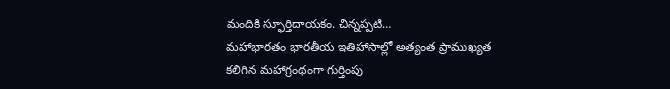మందికి స్ఫూర్తిదాయకం. చిన్నప్పటి…
మహాభారతం భారతీయ ఇతిహాసాల్లో అత్యంత ప్రాముఖ్యత కలిగిన మహాగ్రంథంగా గుర్తింపు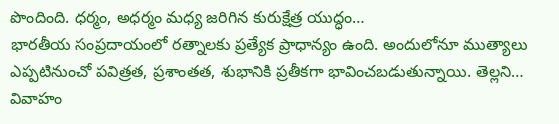పొందింది. ధర్మం, అధర్మం మధ్య జరిగిన కురుక్షేత్ర యుద్ధం…
భారతీయ సంప్రదాయంలో రత్నాలకు ప్రత్యేక ప్రాధాన్యం ఉంది. అందులోనూ ముత్యాలు ఎప్పటినుంచో పవిత్రత, ప్రశాంతత, శుభానికి ప్రతీకగా భావించబడుతున్నాయి. తెల్లని…
వివాహం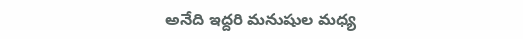అనేది ఇద్దరి మనుషుల మధ్య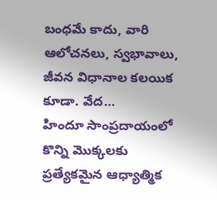బంధమే కాదు, వారి ఆలోచనలు, స్వభావాలు, జీవన విధానాల కలయిక కూడా. వేద…
హిందూ సాంప్రదాయంలో కొన్ని మొక్కలకు ప్రత్యేకమైన ఆధ్యాత్మిక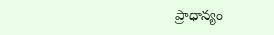ప్రాధాన్యం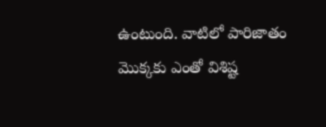ఉంటుంది. వాటిలో పారిజాతం మొక్కకు ఎంతో విశిష్ట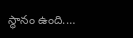స్థానం ఉంది.…